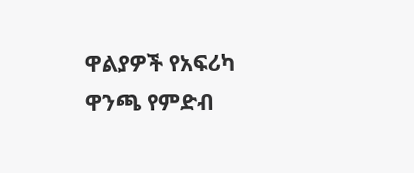ዋልያዎች የአፍሪካ ዋንጫ የምድብ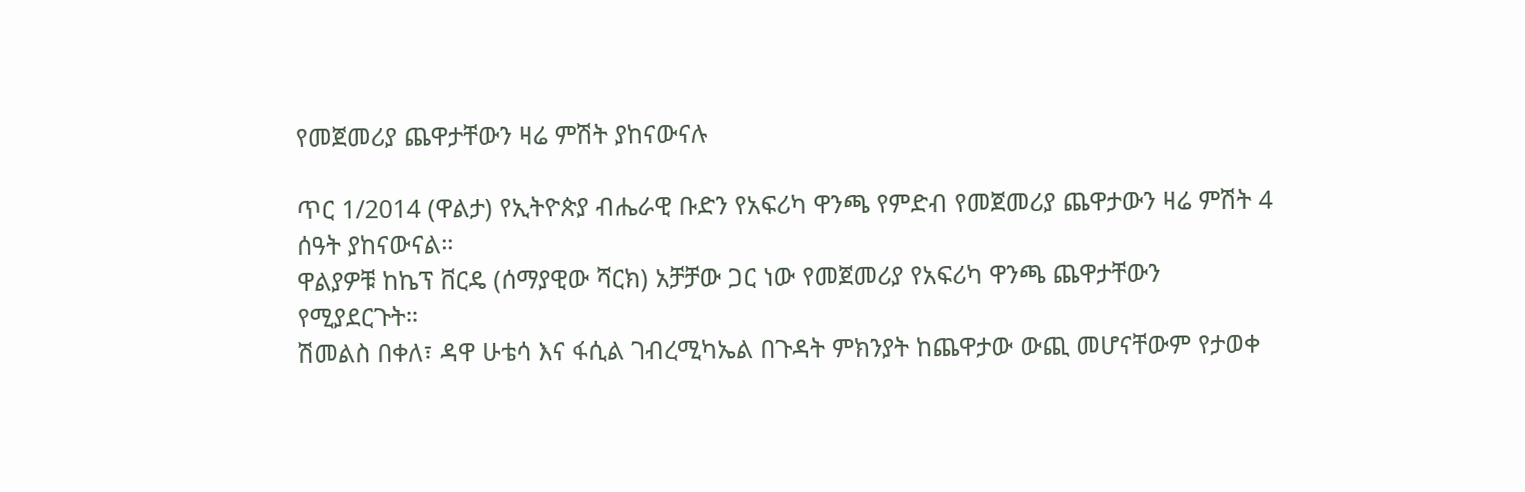የመጀመሪያ ጨዋታቸውን ዛሬ ምሽት ያከናውናሉ

ጥር 1/2014 (ዋልታ) የኢትዮጵያ ብሔራዊ ቡድን የአፍሪካ ዋንጫ የምድብ የመጀመሪያ ጨዋታውን ዛሬ ምሽት 4 ሰዓት ያከናውናል።
ዋልያዎቹ ከኬፕ ቨርዴ (ሰማያዊው ሻርክ) አቻቻው ጋር ነው የመጀመሪያ የአፍሪካ ዋንጫ ጨዋታቸውን የሚያደርጉት።
ሽመልስ በቀለ፣ ዳዋ ሁቴሳ እና ፋሲል ገብረሚካኤል በጉዳት ምክንያት ከጨዋታው ውጪ መሆናቸውም የታወቀ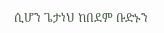ሲሆን ጌታነህ ከበደም ቡድኑን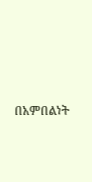በአምበልነት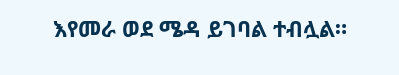እየመራ ወደ ሜዳ ይገባል ተብሏል።